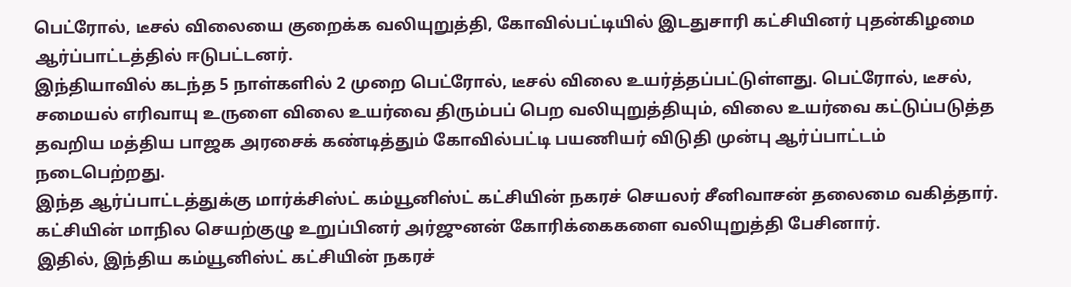பெட்ரோல், டீசல் விலையை குறைக்க வலியுறுத்தி, கோவில்பட்டியில் இடதுசாரி கட்சியினர் புதன்கிழமை ஆர்ப்பாட்டத்தில் ஈடுபட்டனர்.
இந்தியாவில் கடந்த 5 நாள்களில் 2 முறை பெட்ரோல், டீசல் விலை உயர்த்தப்பட்டுள்ளது. பெட்ரோல், டீசல், சமையல் எரிவாயு உருளை விலை உயர்வை திரும்பப் பெற வலியுறுத்தியும், விலை உயர்வை கட்டுப்படுத்த தவறிய மத்திய பாஜக அரசைக் கண்டித்தும் கோவில்பட்டி பயணியர் விடுதி முன்பு ஆர்ப்பாட்டம் நடைபெற்றது.
இந்த ஆர்ப்பாட்டத்துக்கு மார்க்சிஸ்ட் கம்யூனிஸ்ட் கட்சியின் நகரச் செயலர் சீனிவாசன் தலைமை வகித்தார். கட்சியின் மாநில செயற்குழு உறுப்பினர் அர்ஜுனன் கோரிக்கைகளை வலியுறுத்தி பேசினார்.
இதில், இந்திய கம்யூனிஸ்ட் கட்சியின் நகரச்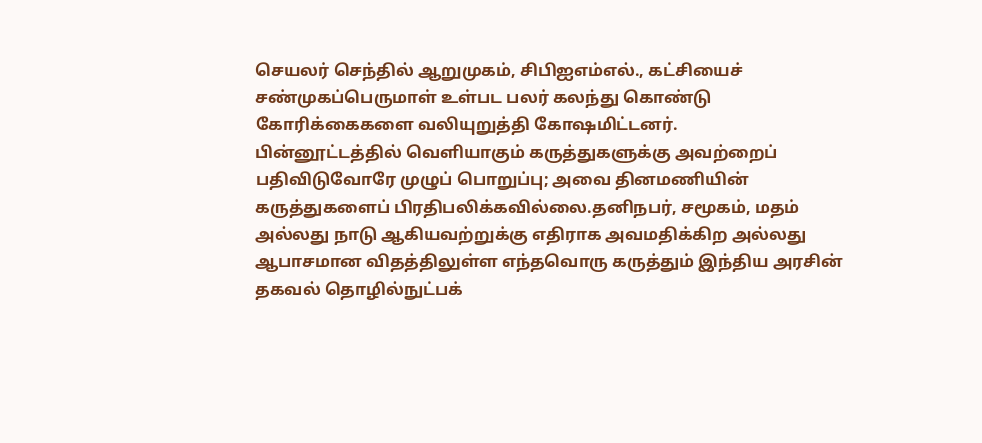செயலர் செந்தில் ஆறுமுகம், சிபிஐஎம்எல்., கட்சியைச் சண்முகப்பெருமாள் உள்பட பலர் கலந்து கொண்டு கோரிக்கைகளை வலியுறுத்தி கோஷமிட்டனர்.
பின்னூட்டத்தில் வெளியாகும் கருத்துகளுக்கு அவற்றைப் பதிவிடுவோரே முழுப் பொறுப்பு; அவை தினமணியின் கருத்துகளைப் பிரதிபலிக்கவில்லை.தனிநபர், சமூகம், மதம் அல்லது நாடு ஆகியவற்றுக்கு எதிராக அவமதிக்கிற அல்லது ஆபாசமான விதத்திலுள்ள எந்தவொரு கருத்தும் இந்திய அரசின் தகவல் தொழில்நுட்பக்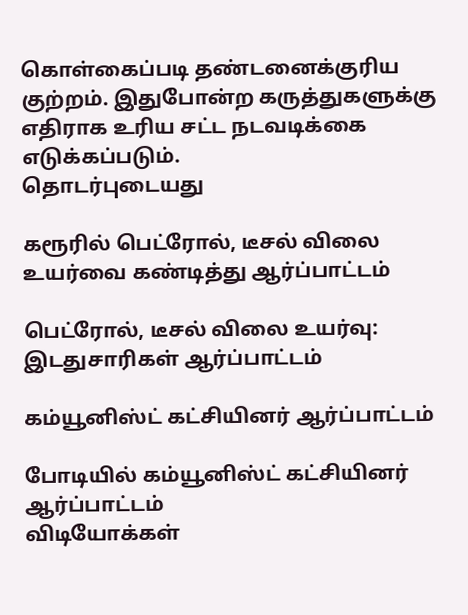கொள்கைப்படி தண்டனைக்குரிய குற்றம். இதுபோன்ற கருத்துகளுக்கு எதிராக உரிய சட்ட நடவடிக்கை எடுக்கப்படும்.
தொடர்புடையது

கரூரில் பெட்ரோல், டீசல் விலை உயர்வை கண்டித்து ஆர்ப்பாட்டம்

பெட்ரோல், டீசல் விலை உயர்வு: இடதுசாரிகள் ஆர்ப்பாட்டம்

கம்யூனிஸ்ட் கட்சியினர் ஆர்ப்பாட்டம்

போடியில் கம்யூனிஸ்ட் கட்சியினர் ஆர்ப்பாட்டம்
விடியோக்கள்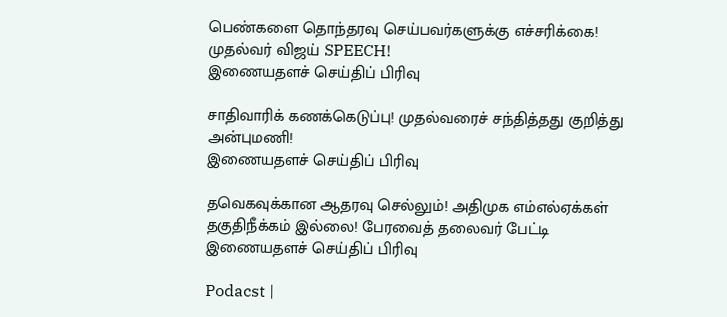பெண்களை தொந்தரவு செய்பவர்களுக்கு எச்சரிக்கை! முதல்வர் விஜய் SPEECH!
இணையதளச் செய்திப் பிரிவு

சாதிவாரிக் கணக்கெடுப்பு! முதல்வரைச் சந்தித்தது குறித்து அன்புமணி!
இணையதளச் செய்திப் பிரிவு

தவெகவுக்கான ஆதரவு செல்லும்! அதிமுக எம்எல்ஏக்கள் தகுதிநீக்கம் இல்லை! பேரவைத் தலைவர் பேட்டி
இணையதளச் செய்திப் பிரிவு

Podacst |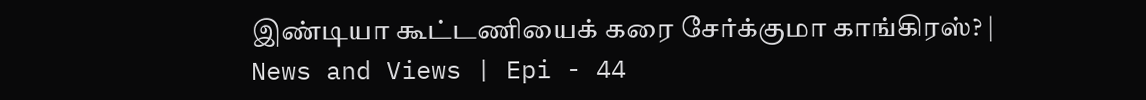இண்டியா கூட்டணியைக் கரை சேர்க்குமா காங்கிரஸ்? | News and Views | Epi - 44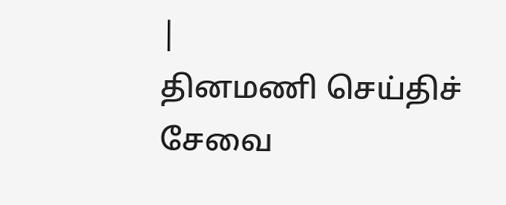|
தினமணி செய்திச் சேவை